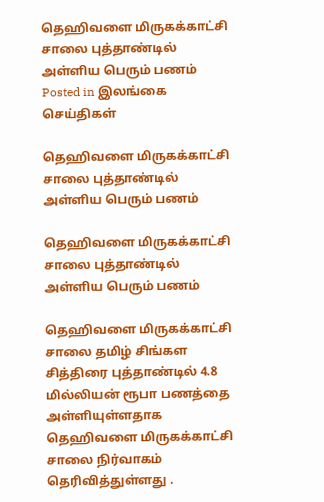தெஹிவளை மிருகக்காட்சி சாலை புத்தாண்டில் அள்ளிய பெரும் பணம்
Posted in இலங்கை செய்திகள்

தெஹிவளை மிருகக்காட்சி சாலை புத்தாண்டில் அள்ளிய பெரும் பணம்

தெஹிவளை மிருகக்காட்சி சாலை புத்தாண்டில் அள்ளிய பெரும் பணம்

தெஹிவளை மிருகக்காட்சி சாலை தமிழ் சிங்கள சித்திரை புத்தாண்டில் 4.8 மில்லியன் ரூபா பணத்தை அள்ளியுள்ளதாக தெஹிவளை மிருகக்காட்சி சாலை நிர்வாகம் தெரிவித்துள்ளது .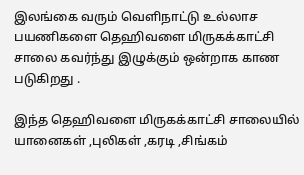இலங்கை வரும் வெளிநாட்டு உல்லாச பயணிகளை தெஹிவளை மிருகக்காட்சி சாலை கவர்ந்து இழுக்கும் ஒன்றாக காண படுகிறது .

இந்த தெஹிவளை மிருகக்காட்சி சாலையில் யானைகள் ,புலிகள் ,கரடி ,சிங்கம்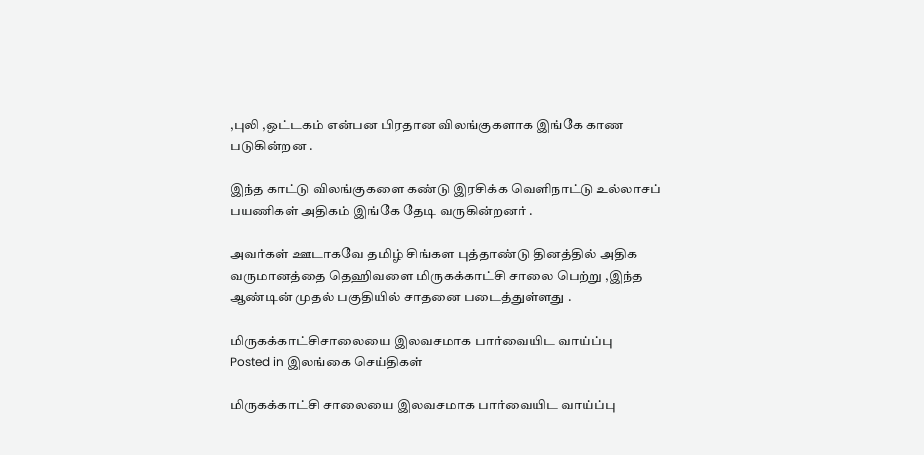,புலி ,ஒட்டகம் என்பன பிரதான விலங்குகளாக இங்கே காண படுகின்றன .

இந்த காட்டு விலங்குகளை கண்டு இரசிக்க வெளிநாட்டு உல்லாசப் பயணிகள் அதிகம் இங்கே தேடி வருகின்றனர் .

அவர்கள் ஊடாகவே தமிழ் சிங்கள புத்தாண்டு தினத்தில் அதிக வருமானத்தை தெஹிவளை மிருகக்காட்சி சாலை பெற்று ,இந்த ஆண்டின் முதல் பகுதியில் சாதனை படைத்துள்ளது .

மிருகக்காட்சிசாலையை இலவசமாக பார்வையிட வாய்ப்பு
Posted in இலங்கை செய்திகள்

மிருகக்காட்சி சாலையை இலவசமாக பார்வையிட வாய்ப்பு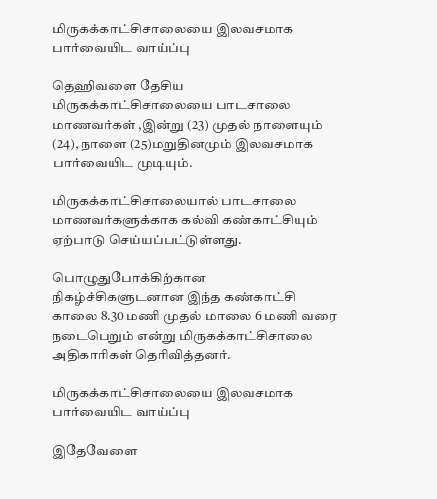மிருகக்காட்சிசாலையை இலவசமாக பார்வையிட வாய்ப்பு

தெஹிவளை தேசிய மிருகக்காட்சிசாலையை பாடசாலை மாணவர்கள் ,இன்று (23) முதல் நாளையும் (24), நாளை (25)மறுதினமும் இலவசமாக பார்வையிட முடியும்.

மிருகக்காட்சிசாலையால் பாடசாலை மாணவர்களுக்காக கல்வி கண்காட்சியும் ஏற்பாடு செய்யப்பட்டுள்ளது.

பொழுதுபோக்கிற்கான நிகழ்ச்சிகளுடனான இந்த கண்காட்சி காலை 8.30 மணி முதல் மாலை 6 மணி வரை நடைபெறும் என்று மிருகக்காட்சிசாலை அதிகாரிகள் தெரிவித்தனர்.

மிருகக்காட்சிசாலையை இலவசமாக பார்வையிட வாய்ப்பு

இதேவேளை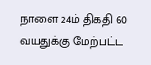நாளை 24ம் திகதி 60 வயதுக்கு மேற்பட்ட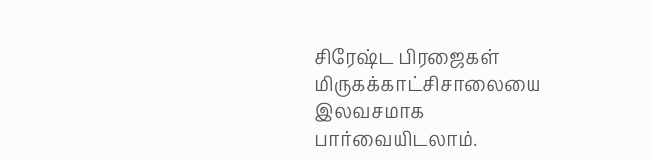சிரேஷ்ட பிரஜைகள் மிருகக்காட்சிசாலையை இலவசமாக பார்வையிடலாம்.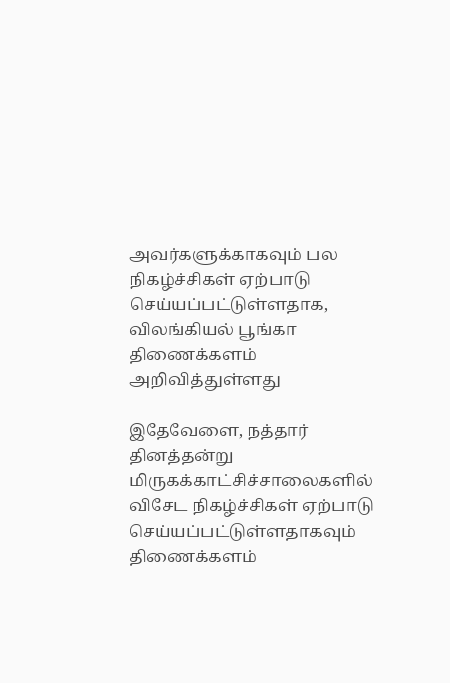அவர்களுக்காகவும் பல நிகழ்ச்சிகள் ஏற்பாடு செய்யப்பட்டுள்ளதாக, விலங்கியல் பூங்கா திணைக்களம் அறிவித்துள்ளது

இதேவேளை, நத்தார் தினத்தன்று மிருகக்காட்சிச்சாலைகளில் விசேட நிகழ்ச்சிகள் ஏற்பாடு செய்யப்பட்டுள்ளதாகவும் திணைக்களம்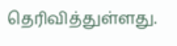தெரிவித்துள்ளது.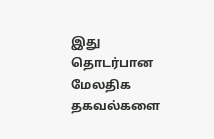இது தொடர்பான மேலதிக தகவல்களை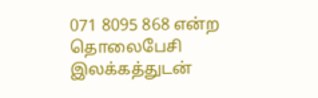071 8095 868 என்ற தொலைபேசி இலக்கத்துடன்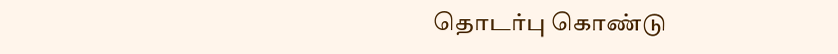தொடர்பு கொண்டு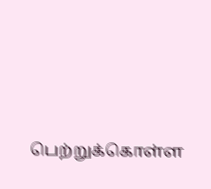பெற்றுக்கொள்ள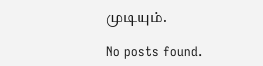முடியும்.

No posts found.